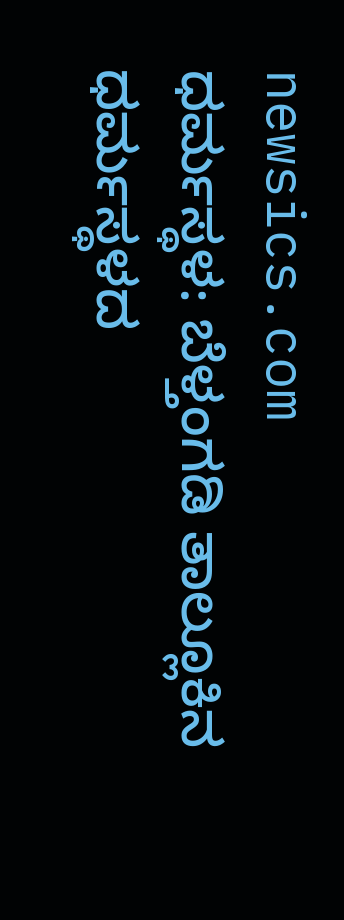newsics.com
ಧರ್ಮಸ್ಥಳ: ಬೆಳ್ತಂಗಡಿ ತಾಲ್ಲೂಕಿನ ಧರ್ಮಸ್ಥಳದ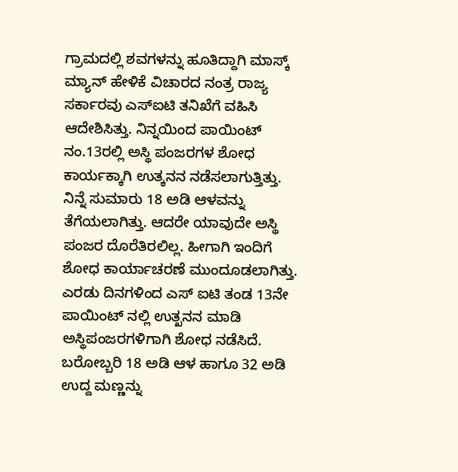ಗ್ರಾಮದಲ್ಲಿ ಶವಗಳನ್ನು ಹೂತಿದ್ದಾಗಿ ಮಾಸ್ಕ್ ಮ್ಯಾನ್ ಹೇಳಿಕೆ ವಿಚಾರದ ನಂತ್ರ ರಾಜ್ಯ ಸರ್ಕಾರವು ಎಸ್ಐಟಿ ತನಿಖೆಗೆ ವಹಿಸಿ ಆದೇಶಿಸಿತ್ತು. ನಿನ್ನಯಿಂದ ಪಾಯಿಂಟ್ ನಂ.13ರಲ್ಲಿ ಅಸ್ಥಿ ಪಂಜರಗಳ ಶೋಧ ಕಾರ್ಯಕ್ಕಾಗಿ ಉತ್ಕನನ ನಡೆಸಲಾಗುತ್ತಿತ್ತು. ನಿನ್ನೆ ಸುಮಾರು 18 ಅಡಿ ಆಳವನ್ನು ತೆಗೆಯಲಾಗಿತ್ತು. ಆದರೇ ಯಾವುದೇ ಅಸ್ಥಿ ಪಂಜರ ದೊರೆತಿರಲಿಲ್ಲ. ಹೀಗಾಗಿ ಇಂದಿಗೆ ಶೋಧ ಕಾರ್ಯಾಚರಣೆ ಮುಂದೂಡಲಾಗಿತ್ತು.
ಎರಡು ದಿನಗಳಿಂದ ಎಸ್ ಐಟಿ ತಂಡ 13ನೇ ಪಾಯಿಂಟ್ ನಲ್ಲಿ ಉತ್ಖನನ ಮಾಡಿ ಅಸ್ಥಿಪಂಜರಗಳಿಗಾಗಿ ಶೋಧ ನಡೆಸಿದೆ. ಬರೋಬ್ಬರಿ 18 ಅಡಿ ಆಳ ಹಾಗೂ 32 ಅಡಿ ಉದ್ದ ಮಣ್ಣನ್ನು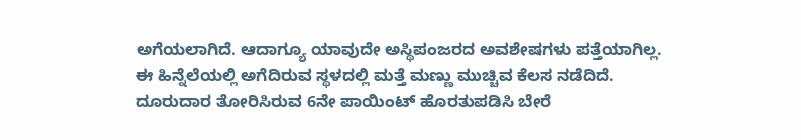ಅಗೆಯಲಾಗಿದೆ. ಆದಾಗ್ಯೂ ಯಾವುದೇ ಅಸ್ಥಿಪಂಜರದ ಅವಶೇಷಗಳು ಪತ್ತೆಯಾಗಿಲ್ಲ. ಈ ಹಿನ್ನೆಲೆಯಲ್ಲಿ ಅಗೆದಿರುವ ಸ್ಥಳದಲ್ಲಿ ಮತ್ತೆ ಮಣ್ಣು ಮುಚ್ಚಿವ ಕೆಲಸ ನಡೆದಿದೆ.
ದೂರುದಾರ ತೋರಿಸಿರುವ 6ನೇ ಪಾಯಿಂಟ್ ಹೊರತುಪಡಿಸಿ ಬೇರೆ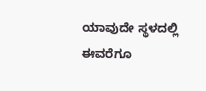ಯಾವುದೇ ಸ್ಥಳದಲ್ಲಿ ಈವರೆಗೂ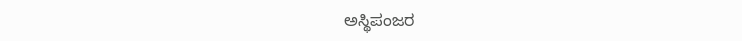ಅಸ್ಥಿಪಂಜರ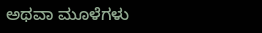ಅಥವಾ ಮೂಳೆಗಳು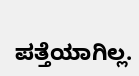ಪತ್ತೆಯಾಗಿಲ್ಲ.